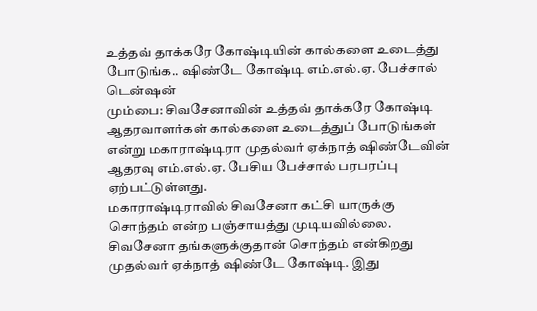உத்தவ் தாக்கரே கோஷ்டியின் கால்களை உடைத்து போடுங்க.. ஷிண்டே கோஷ்டி எம்.எல்.ஏ. பேச்சால் டென்ஷன்
மும்பை: சிவசேனாவின் உத்தவ் தாக்கரே கோஷ்டி ஆதரவாளர்கள் கால்களை உடைத்துப் போடுங்கள் என்று மகாராஷ்டிரா முதல்வர் ஏக்நாத் ஷிண்டேவின் ஆதரவு எம்.எல்.ஏ. பேசிய பேச்சால் பரபரப்பு ஏற்பட்டுள்ளது.
மகாராஷ்டிராவில் சிவசேனா கட்சி யாருக்கு சொந்தம் என்ற பஞ்சாயத்து முடியவில்லை. சிவசேனா தங்களுக்குதான் சொந்தம் என்கிறது முதல்வர் ஏக்நாத் ஷிண்டே கோஷ்டி. இது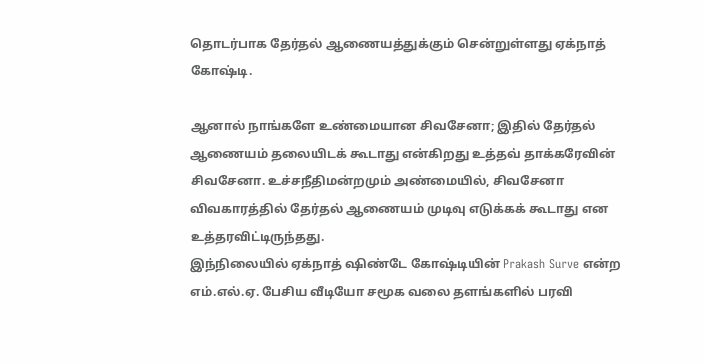தொடர்பாக தேர்தல் ஆணையத்துக்கும் சென்றுள்ளது ஏக்நாத் கோஷ்டி.

ஆனால் நாங்களே உண்மையான சிவசேனா; இதில் தேர்தல் ஆணையம் தலையிடக் கூடாது என்கிறது உத்தவ் தாக்கரேவின் சிவசேனா. உச்சநீதிமன்றமும் அண்மையில், சிவசேனா விவகாரத்தில் தேர்தல் ஆணையம் முடிவு எடுக்கக் கூடாது என உத்தரவிட்டிருந்தது.
இந்நிலையில் ஏக்நாத் ஷிண்டே கோஷ்டியின் Prakash Surve என்ற எம்.எல்.ஏ. பேசிய வீடியோ சமூக வலை தளங்களில் பரவி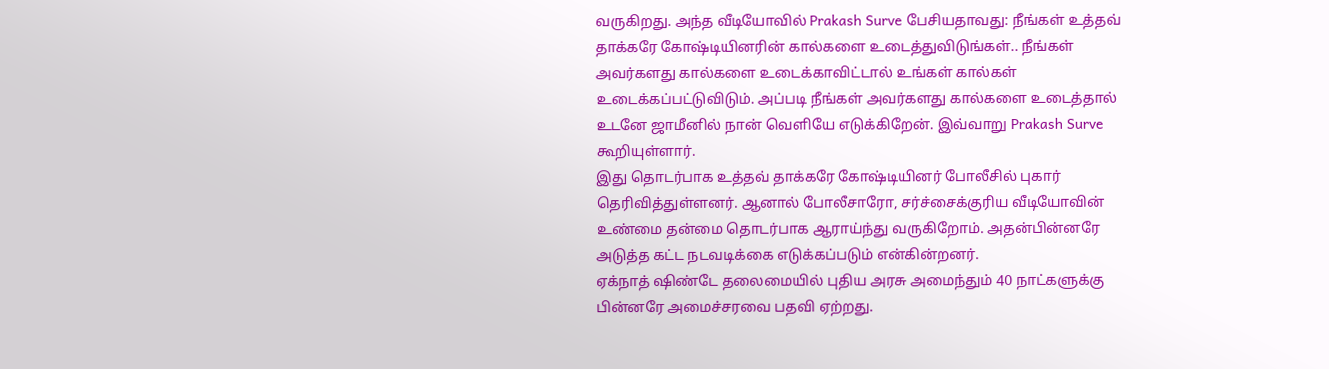வருகிறது. அந்த வீடியோவில் Prakash Surve பேசியதாவது: நீங்கள் உத்தவ் தாக்கரே கோஷ்டியினரின் கால்களை உடைத்துவிடுங்கள்.. நீங்கள் அவர்களது கால்களை உடைக்காவிட்டால் உங்கள் கால்கள் உடைக்கப்பட்டுவிடும். அப்படி நீங்கள் அவர்களது கால்களை உடைத்தால் உடனே ஜாமீனில் நான் வெளியே எடுக்கிறேன். இவ்வாறு Prakash Surve கூறியுள்ளார்.
இது தொடர்பாக உத்தவ் தாக்கரே கோஷ்டியினர் போலீசில் புகார் தெரிவித்துள்ளனர். ஆனால் போலீசாரோ, சர்ச்சைக்குரிய வீடியோவின் உண்மை தன்மை தொடர்பாக ஆராய்ந்து வருகிறோம். அதன்பின்னரே அடுத்த கட்ட நடவடிக்கை எடுக்கப்படும் என்கின்றனர்.
ஏக்நாத் ஷிண்டே தலைமையில் புதிய அரசு அமைந்தும் 40 நாட்களுக்கு பின்னரே அமைச்சரவை பதவி ஏற்றது.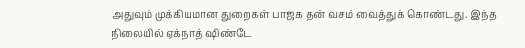அதுவும் முக்கியமான துறைகள் பாஜக தன் வசம் வைத்துக் கொண்டது. இந்த நிலையில் ஏக்நாத் ஷிண்டே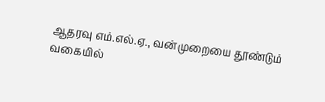ஆதரவு எம்.எல்.ஏ., வன்முறையை தூண்டும் வகையில்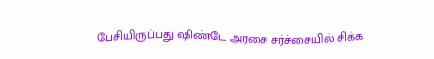பேசியிருப்பது ஷிண்டே அரசை சர்ச்சையில் சிக்க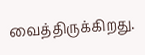வைத்திருக்கிறது.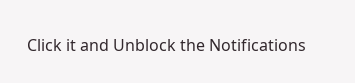Click it and Unblock the Notifications